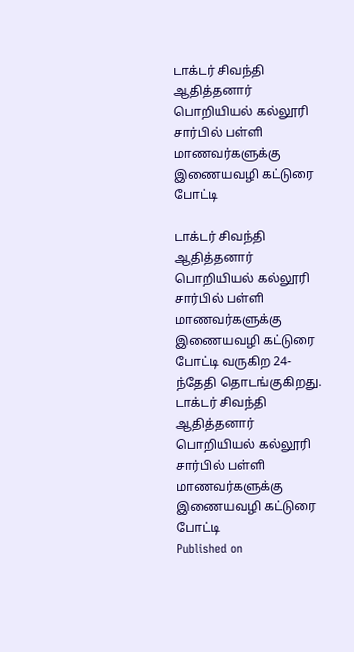டாக்டர் சிவந்தி ஆதித்தனார் பொறியியல் கல்லூரி சார்பில் பள்ளி மாணவர்களுக்கு இணையவழி கட்டுரை போட்டி

டாக்டர் சிவந்தி ஆதித்தனார் பொறியியல் கல்லூரி சார்பில் பள்ளி மாணவர்களுக்கு இணையவழி கட்டுரை போட்டி வருகிற 24-ந்தேதி தொடங்குகிறது.
டாக்டர் சிவந்தி ஆதித்தனார் பொறியியல் கல்லூரி சார்பில் பள்ளி மாணவர்களுக்கு இணையவழி கட்டுரை போட்டி
Published on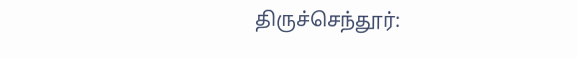திருச்செந்தூர்: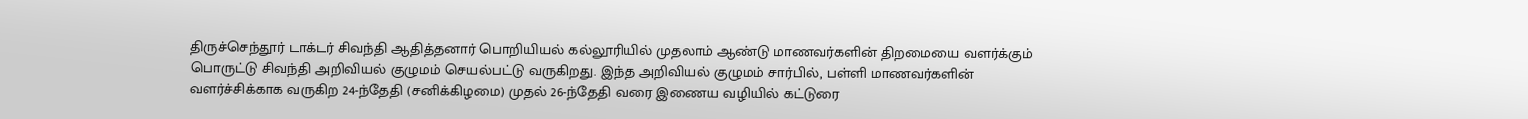திருச்செந்தூர் டாக்டர் சிவந்தி ஆதித்தனார் பொறியியல் கல்லூரியில் முதலாம் ஆண்டு மாணவர்களின் திறமையை வளர்க்கும் பொருட்டு சிவந்தி அறிவியல் குழுமம் செயல்பட்டு வருகிறது. இந்த அறிவியல் குழுமம் சார்பில், பள்ளி மாணவர்களின் வளர்ச்சிக்காக வருகிற 24-ந்தேதி (சனிக்கிழமை) முதல் 26-ந்தேதி வரை இணைய வழியில் கட்டுரை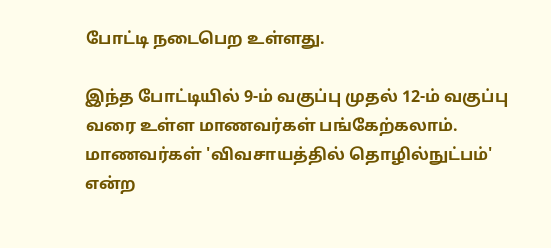போட்டி நடைபெற உள்ளது.

இந்த போட்டியில் 9-ம் வகுப்பு முதல் 12-ம் வகுப்பு வரை உள்ள மாணவர்கள் பங்கேற்கலாம். மாணவர்கள் 'விவசாயத்தில் தொழில்நுட்பம்' என்ற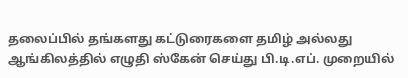தலைப்பில் தங்களது கட்டுரைகளை தமிழ் அல்லது ஆங்கிலத்தில் எழுதி ஸ்கேன் செய்து பி.டி.எப். முறையில்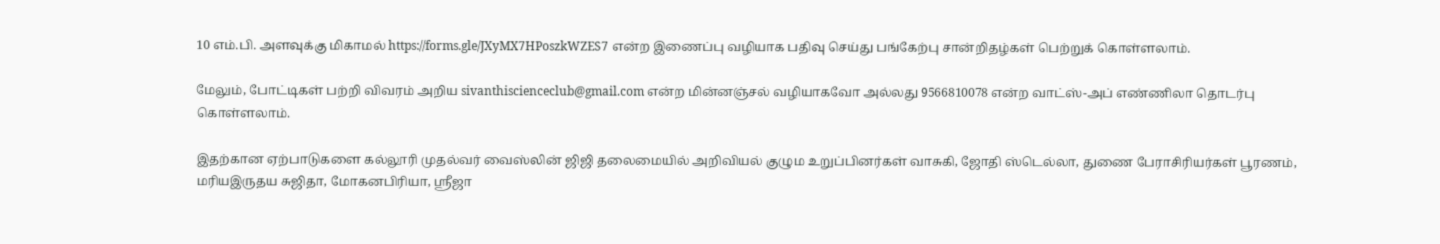10 எம்.பி. அளவுக்கு மிகாமல் https://forms.gle/JXyMX7HPoszkWZES7 என்ற இணைப்பு வழியாக பதிவு செய்து பங்கேற்பு சான்றிதழ்கள் பெற்றுக் கொள்ளலாம்.

மேலும், போட்டிகள் பற்றி விவரம் அறிய sivanthiscienceclub@gmail.com என்ற மின்னஞ்சல் வழியாகவோ அல்லது 9566810078 என்ற வாட்ஸ்-அப் எண்ணிலா தொடர்பு கொள்ளலாம்.

இதற்கான ஏற்பாடுகளை கல்லூரி முதல்வர் வைஸ்லின் ஜிஜி தலைமையில் அறிவியல் குழும உறுப்பினர்கள் வாசுகி, ஜோதி ஸ்டெல்லா, துணை பேராசிரியர்கள் பூரணம், மரியஇருதய சுஜிதா, மோகனபிரியா, ஸ்ரீஜா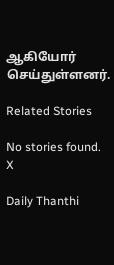ஆகியோர் செய்துள்ளனர்.

Related Stories

No stories found.
X

Daily Thanthi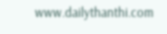www.dailythanthi.com